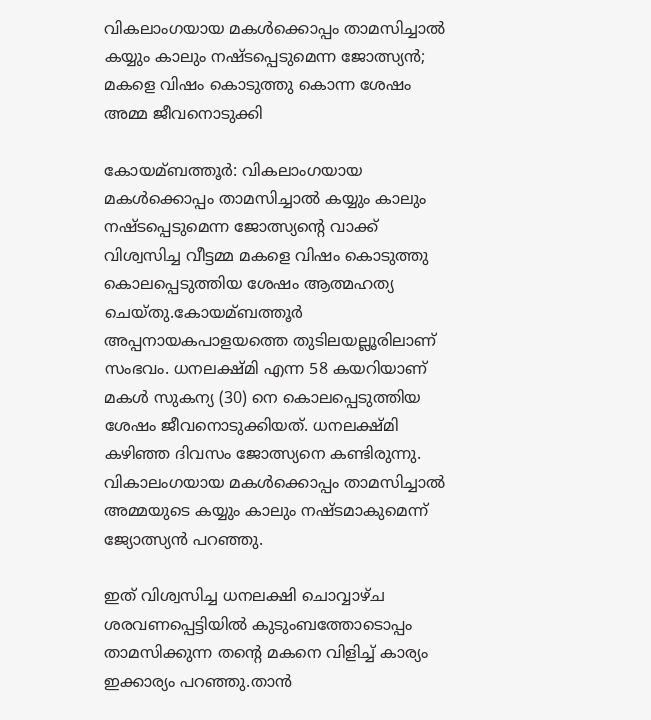വികലാംഗയായ മകള്‍ക്കൊപ്പം താമസിച്ചാല്‍ കയ്യും കാലും നഷ്ടപ്പെടുമെന്ന ജോത്സ്യന്‍; മകളെ വിഷം കൊടുത്തു കൊന്ന ശേഷം അമ്മ ജീവനൊടുക്കി

കോയമ്ബത്തൂര്‍: വികലാംഗയായ മകള്‍ക്കൊപ്പം താമസിച്ചാല്‍ കയ്യും കാലും നഷ്ടപ്പെടുമെന്ന ജോത്സ്യന്‍റെ വാക്ക് വിശ്വസിച്ച വീട്ടമ്മ മകളെ വിഷം കൊടുത്തു കൊലപ്പെടുത്തിയ ശേഷം ആത്മഹത്യ ചെയ്തു.കോയമ്ബത്തൂര്‍ അപ്പനായകപാളയത്തെ തുടിലയല്ലൂരിലാണ് സംഭവം. ധനലക്ഷ്മി എന്ന 58 കയറിയാണ് മകള്‍ സുകന്യ (30) നെ കൊലപ്പെടുത്തിയ ശേഷം ജീവനൊടുക്കിയത്. ധനലക്ഷ്മി കഴിഞ്ഞ ദിവസം ജോത്സ്യനെ കണ്ടിരുന്നു. വികാലംഗയായ മകള്‍ക്കൊപ്പം താമസിച്ചാല്‍ അമ്മയുടെ കയ്യും കാലും നഷ്ടമാകുമെന്ന് ജ്യോത്സ്യന്‍ പറഞ്ഞു.

ഇത് വിശ്വസിച്ച ധനലക്ഷി ചൊവ്വാഴ്ച ശരവണപ്പെട്ടിയില്‍ കുടുംബത്തോടൊപ്പം താമസിക്കുന്ന തന്‍റെ മകനെ വിളിച്ച്‌ കാര്യം ഇക്കാര്യം പറഞ്ഞു.താന്‍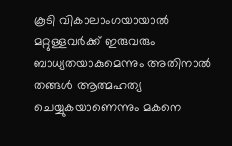കൂടി വികാലാംഗയായാല്‍ മറ്റുള്ളവര്‍ക്ക് ഇരുവരും ബാധ്യതയാകുമെന്നും അതിനാല്‍ തങ്ങള്‍ ആത്മഹത്യ ചെയ്യുകയാണെന്നും മകനെ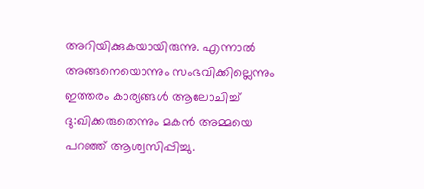അറിയിക്കുകയായിരുന്നു. എന്നാല്‍ അങ്ങനെയൊന്നും സംഭവിക്കില്ലെന്നും ഇത്തരം കാര്യങ്ങള്‍ ആലോചിച്ച്‌ ദു:ഖിക്കരുതെന്നും മകന്‍ അമ്മയെ പറഞ്ഞ് ആശ്വസിപ്പിച്ചു.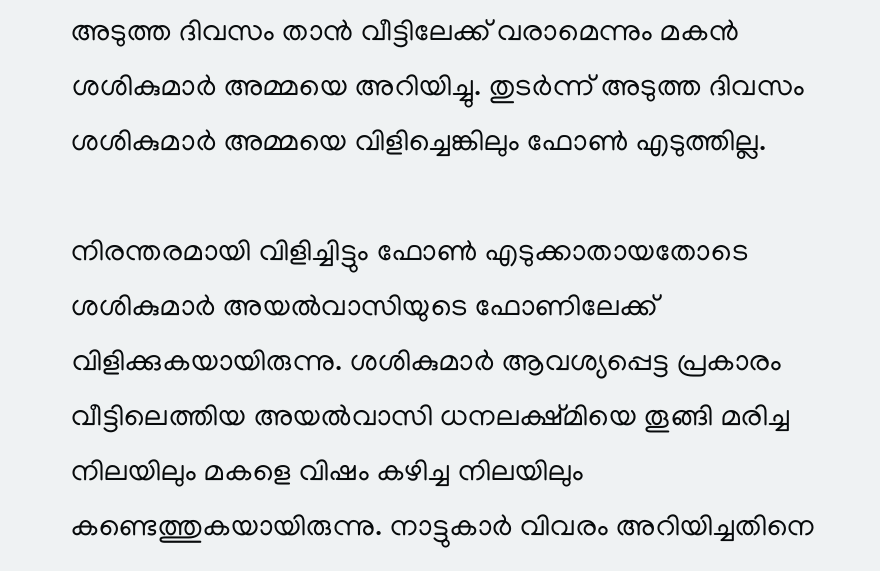അടുത്ത ദിവസം താന്‍ വീട്ടിലേക്ക് വരാമെന്നും മകന്‍ ശശികുമാര്‍ അമ്മയെ അറിയിച്ചു. തുടര്‍ന്ന് അടുത്ത ദിവസം ശശികുമാര്‍ അമ്മയെ വിളിച്ചെങ്കിലും ഫോണ്‍ എടുത്തില്ല.

നിരന്തരമായി വിളിച്ചിട്ടും ഫോണ്‍ എടുക്കാതായതോടെ ശശികുമാര്‍ അയല്‍വാസിയുടെ ഫോണിലേക്ക് വിളിക്കുകയായിരുന്നു. ശശികുമാര്‍ ആവശ്യപ്പെട്ട പ്രകാരം വീട്ടിലെത്തിയ അയല്‍വാസി ധനലക്ഷ്മിയെ തൂങ്ങി മരിച്ച നിലയിലും മകളെ വിഷം കഴിച്ച നിലയിലും കണ്ടെത്തുകയായിരുന്നു. നാട്ടുകാര്‍ വിവരം അറിയിച്ചതിനെ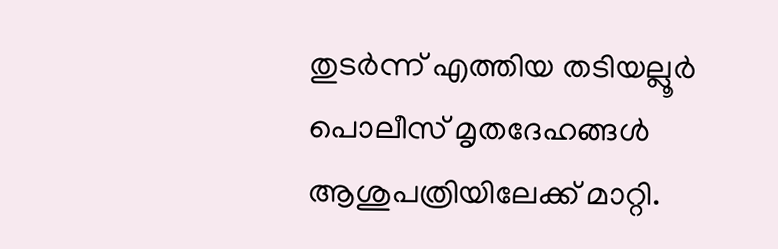തുടര്‍ന്ന് എത്തിയ തടിയല്ലൂര്‍ പൊലീസ് മൃതദേഹങ്ങള്‍ ആശുപത്രിയിലേക്ക് മാറ്റി.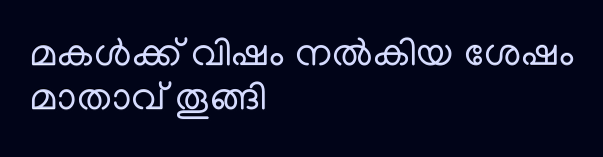മകള്‍ക്ക് വിഷം നല്‍കിയ ശേഷം മാതാവ് തൂങ്ങി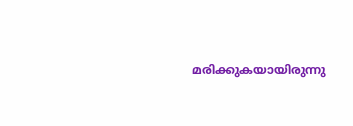മരിക്കുകയായിരുന്നു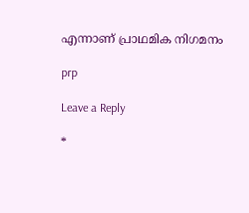എന്നാണ് പ്രാഥമിക നിഗമനം

prp

Leave a Reply

*